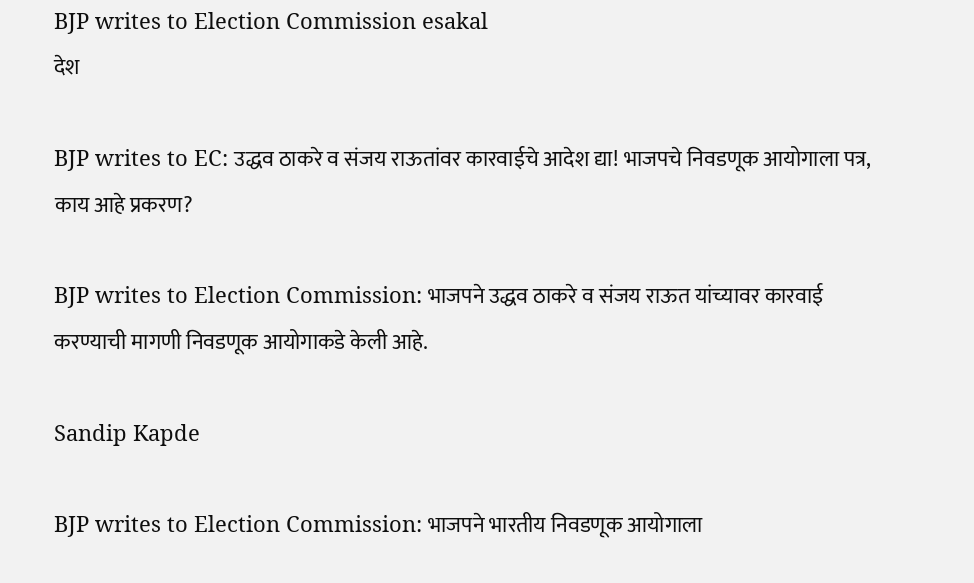BJP writes to Election Commission esakal
देश

BJP writes to EC: उद्धव ठाकरे व संजय राऊतांवर कारवाईचे आदेश द्या! भाजपचे निवडणूक आयोगाला पत्र, काय आहे प्रकरण?

BJP writes to Election Commission: भाजपने उद्धव ठाकरे व संजय राऊत यांच्यावर कारवाई करण्याची मागणी निवडणूक आयोगाकडे केली आहे.

Sandip Kapde

BJP writes to Election Commission: भाजपने भारतीय निवडणूक आयोगाला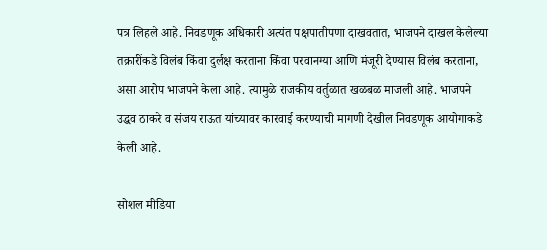पत्र लिहले आहे. निवडणूक अधिकारी अत्यंत पक्षपातीपणा दाखवतात, भाजपने दाखल केलेल्या तक्रारींकडे विलंब किंवा दुर्लक्ष करताना किंवा परवानग्या आणि मंजूरी देण्यास विलंब करताना, असा आरोप भाजपने केला आहे. त्यामुळे राजकीय वर्तुळात खळबळ माजली आहे. भाजपने उद्धव ठाकरे व संजय राऊत यांच्यावर कारवाई करण्याची मागणी देखील निवडणूक आयोगाकडे केली आहे.

सोशल मीडिया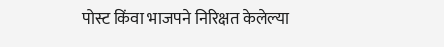पोस्ट किंवा भाजपने निरिक्षत केलेल्या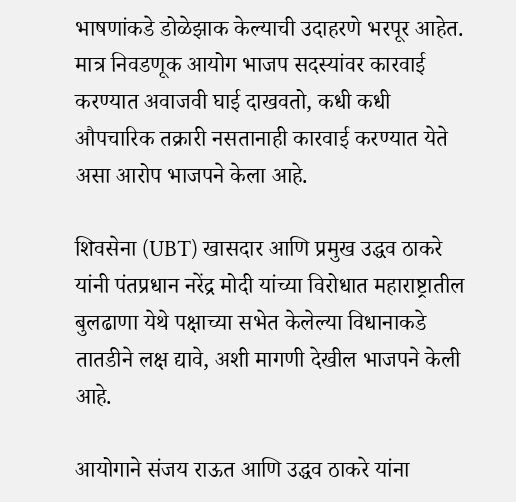भाषणांकडे डोळेझाक केल्याची उदाहरणे भरपूर आहेत. मात्र निवडणूक आयोग भाजप सदस्यांवर कारवाई करण्यात अवाजवी घाई दाखवतो, कधी कधी औपचारिक तक्रारी नसतानाही कारवाई करण्यात येते असा आरोप भाजपने केला आहे.

शिवसेना (UBT) खासदार आणि प्रमुख उद्धव ठाकरे यांनी पंतप्रधान नरेंद्र मोदी यांच्या विरोधात महाराष्ट्रातील बुलढाणा येथे पक्षाच्या सभेत केलेल्या विधानाकडे तातडीने लक्ष द्यावे, अशी मागणी देखील भाजपने केली आहे.

आयोगाने संजय राऊत आणि उद्धव ठाकरे यांना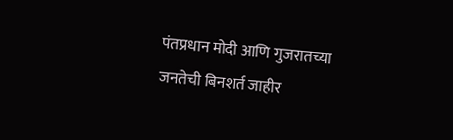पंतप्रधान मोदी आणि गुजरातच्या जनतेची बिनशर्त जाहीर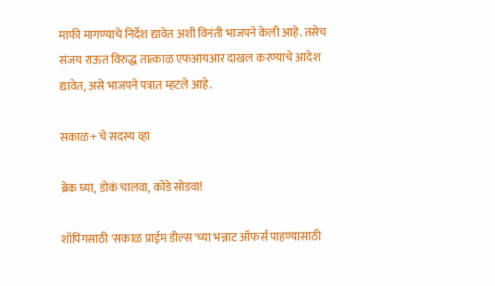माफी मागण्याचे निर्देश द्यावेत अशी विनंती भाजपने केली आहे. तसेच संजय राऊत विरुद्ध तात्काळ एफआयआर दाखल करण्याचे आदेश द्यावेत, असे भाजपने पत्रात म्हटले आहे.

सकाळ+ चे सदस्य व्हा

ब्रेक घ्या, डोकं चालवा, कोडे सोडवा!

शॉपिंगसाठी 'सकाळ प्राईम डील्स'च्या भन्नाट ऑफर्स पाहण्यासाठी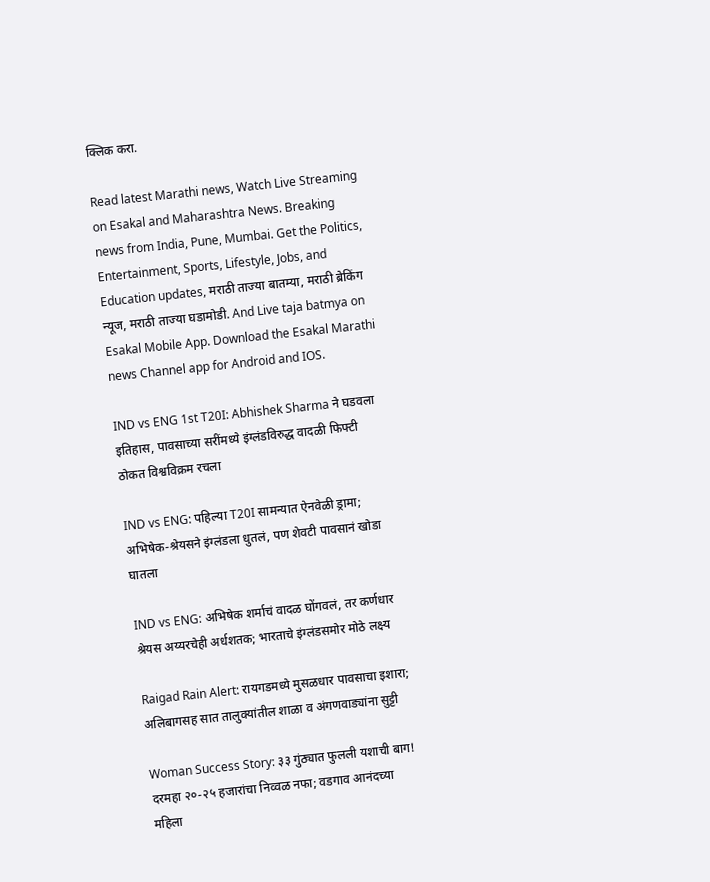क्लिक करा.

Read latest Marathi news, Watch Live Streaming on Esakal and Maharashtra News. Breaking news from India, Pune, Mumbai. Get the Politics, Entertainment, Sports, Lifestyle, Jobs, and Education updates, मराठी ताज्या बातम्या, मराठी ब्रेकिंग न्यूज, मराठी ताज्या घडामोडी. And Live taja batmya on Esakal Mobile App. Download the Esakal Marathi news Channel app for Android and IOS.

IND vs ENG 1st T20I: Abhishek Sharma ने घडवला इतिहास, पावसाच्या सरींमध्ये इंग्लंडविरुद्ध वादळी फिफ्टी ठोकत विश्वविक्रम रचला

IND vs ENG: पहिल्या T20I सामन्यात ऐनवेळी ड्रामा; अभिषेक-श्रेयसने इंग्लंडला धुतलं, पण शेवटी पावसानं खोडा घातला

IND vs ENG: अभिषेक शर्माचं वादळ घोंगवलं, तर कर्णधार श्रेयस अय्यरचेही अर्धशतक; भारताचे इंग्लंडसमोर मोठे लक्ष्य

Raigad Rain Alert: रायगडमध्ये मुसळधार पावसाचा इशारा; अलिबागसह सात तालुक्यांतील शाळा व अंगणवाड्यांना सुट्टी

Woman Success Story: ३३ गुंठ्यात फुलली यशाची बाग! दरमहा २०-२५ हजारांचा निव्वळ नफा; वडगाव आनंदच्या महिला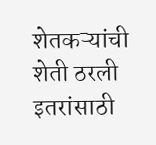शेतकऱ्यांची शेती ठरली इतरांसाठी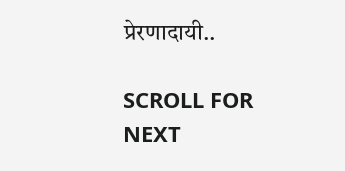प्रेरणादायी..

SCROLL FOR NEXT